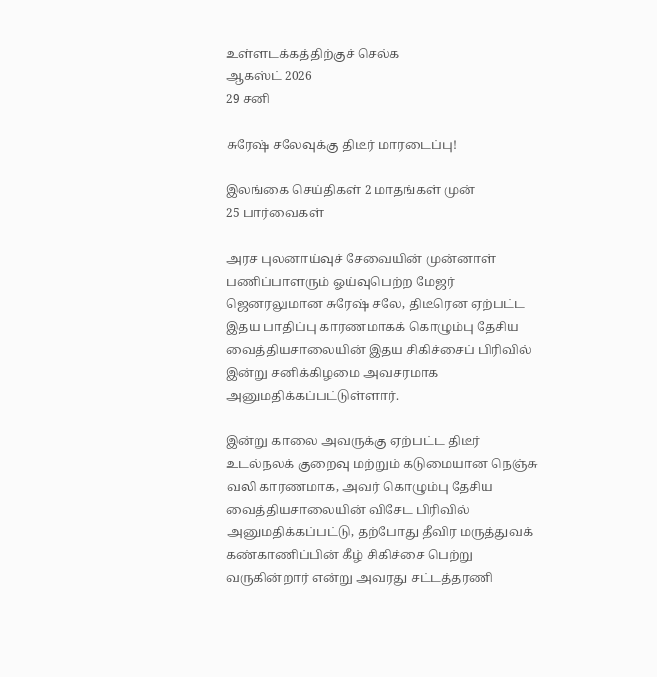உள்ளடக்கத்திற்குச் செல்க
ஆகஸ்ட் 2026
29 சனி

சுரேஷ் சலேவுக்கு திடீர் மாரடைப்பு!

இலங்கை செய்திகள் 2 மாதங்கள் முன்
25 பார்வைகள்

அரச புலனாய்வுச் சேவையின் முன்னாள் பணிப்பாளரும் ஓய்வுபெற்ற மேஜர் ஜெனரலுமான சுரேஷ் சலே, திடீரென ஏற்பட்ட இதய பாதிப்பு காரணமாகக் கொழும்பு தேசிய வைத்தியசாலையின் இதய சிகிச்சைப் பிரிவில் இன்று சனிக்கிழமை அவசரமாக அனுமதிக்கப்பட்டுள்ளார்.

இன்று காலை அவருக்கு ஏற்பட்ட திடீர் உடல்நலக் குறைவு மற்றும் கடுமையான நெஞ்சு வலி காரணமாக, அவர் கொழும்பு தேசிய வைத்தியசாலையின் விசேட பிரிவில் அனுமதிக்கப்பட்டு, தற்போது தீவிர மருத்துவக் கண்காணிப்பின் கீழ் சிகிச்சை பெற்று வருகின்றார் என்று அவரது சட்டத்தரணி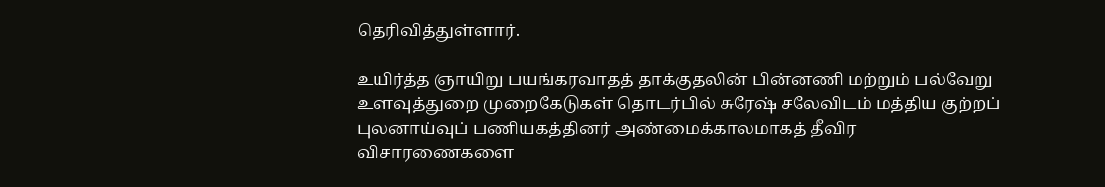தெரிவித்துள்ளார்.

உயிர்த்த ஞாயிறு பயங்கரவாதத் தாக்குதலின் பின்னணி மற்றும் பல்வேறு உளவுத்துறை முறைகேடுகள் தொடர்பில் சுரேஷ் சலேவிடம் மத்திய குற்றப் புலனாய்வுப் பணியகத்தினர் அண்மைக்காலமாகத் தீவிர விசாரணைகளை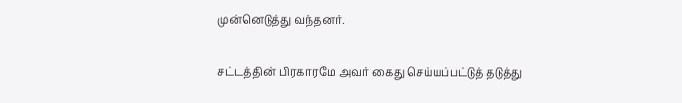முன்னெடுத்து வந்தனர்.

சட்டத்தின் பிரகாரமே அவர் கைது செய்யப்பட்டுத் தடுத்து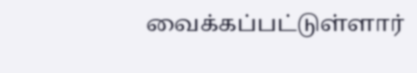வைக்கப்பட்டுள்ளார்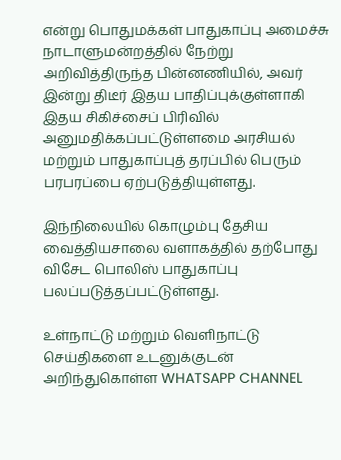என்று பொதுமக்கள் பாதுகாப்பு அமைச்சு நாடாளுமன்றத்தில் நேற்று அறிவித்திருந்த பின்னணியில், அவர் இன்று திடீர் இதய பாதிப்புக்குள்ளாகி இதய சிகிச்சைப் பிரிவில் அனுமதிக்கப்பட்டுள்ளமை அரசியல் மற்றும் பாதுகாப்புத் தரப்பில் பெரும் பரபரப்பை ஏற்படுத்தியுள்ளது.

இந்நிலையில் கொழும்பு தேசிய வைத்தியசாலை வளாகத்தில் தற்போது விசேட பொலிஸ் பாதுகாப்பு பலப்படுத்தப்பட்டுள்ளது.

உள்நாட்டு மற்றும் வெளிநாட்டு செய்திகளை உடனுக்குடன் அறிந்துகொள்ள WHATSAPP CHANNEL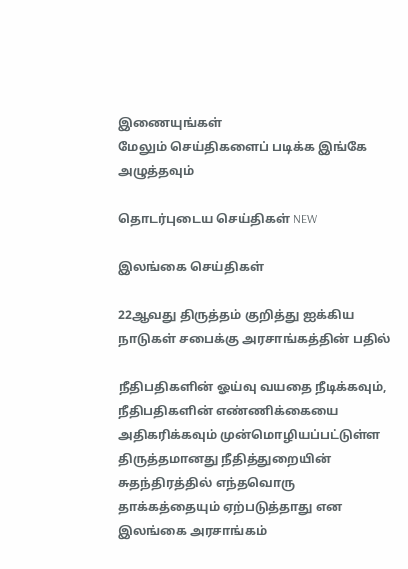இணையுங்கள்
மேலும் செய்திகளைப் படிக்க இங்கே அழுத்தவும்

தொடர்புடைய செய்திகள் NEW

இலங்கை செய்திகள்

22ஆவது திருத்தம் குறித்து ஐக்கிய நாடுகள் சபைக்கு அரசாங்கத்தின் பதில்

நீதிபதிகளின் ஓய்வு வயதை நீடிக்கவும், நீதிபதிகளின் எண்ணிக்கையை அதிகரிக்கவும் முன்மொழியப்பட்டுள்ள திருத்தமானது நீதித்துறையின் சுதந்திரத்தில் எந்தவொரு தாக்கத்தையும் ஏற்படுத்தாது என இலங்கை அரசாங்கம்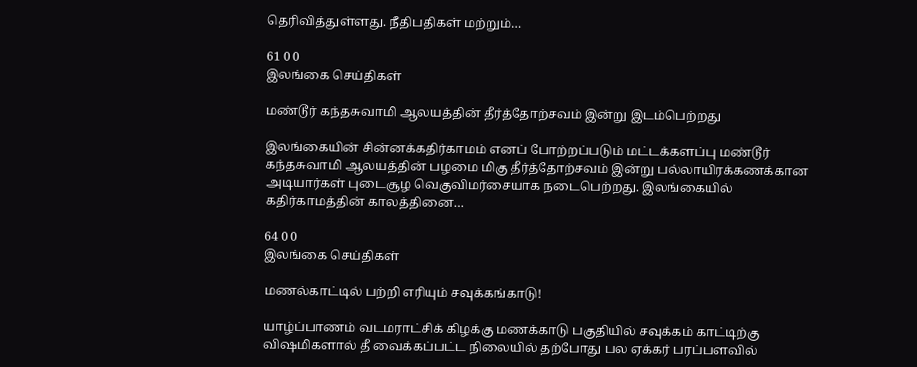தெரிவித்துள்ளது. நீதிபதிகள் மற்றும்…

61 0 0
இலங்கை செய்திகள்

மண்டூர் கந்தசுவாமி ஆலயத்தின் தீர்த்தோற்சவம் இன்று இடம்பெற்றது

இலங்கையின் சின்னக்கதிர்காமம் எனப் போற்றப்படும் மட்டக்களப்பு மண்டூர் கந்தசுவாமி ஆலயத்தின் பழமை மிகு தீர்த்தோற்சவம் இன்று பல்லாயிரக்கணக்கான அடியார்கள் புடைசூழ வெகுவிமர்சையாக நடைபெற்றது. இலங்கையில் கதிர்காமத்தின் காலத்தினை…

64 0 0
இலங்கை செய்திகள்

மணல்காட்டில் பற்றி எரியும் சவுக்கங்காடு!

யாழ்ப்பாணம் வடமராட்சிக் கிழக்கு மணக்காடு பகுதியில் சவுக்கம் காட்டிற்கு விஷமிகளால் தீ வைக்கப்பட்ட நிலையில் தற்போது பல ஏக்கர் பரப்பளவில்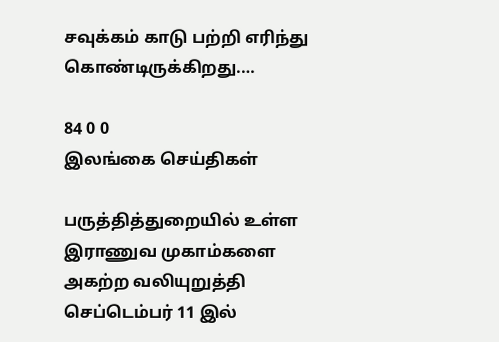சவுக்கம் காடு பற்றி எரிந்து கொண்டிருக்கிறது.…

84 0 0
இலங்கை செய்திகள்

பருத்தித்துறையில் உள்ள இராணுவ முகாம்களை அகற்ற வலியுறுத்தி செப்டெம்பர் 11 இல்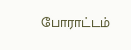போராட்டம்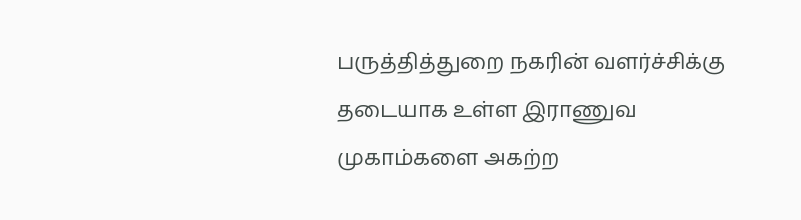பருத்தித்துறை நகரின் வளர்ச்சிக்கு தடையாக உள்ள இராணுவ முகாம்களை அகற்ற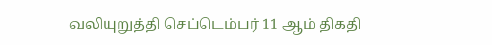வலியுறுத்தி செப்டெம்பர் 11 ஆம் திகதி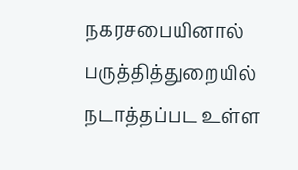நகரசபையினால் பருத்தித்துறையில் நடாத்தப்பட உள்ள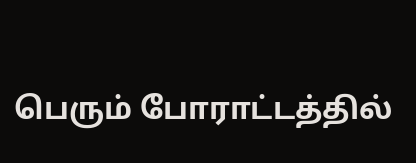பெரும் போராட்டத்தில்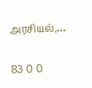அரசியல்,…

83 0 0